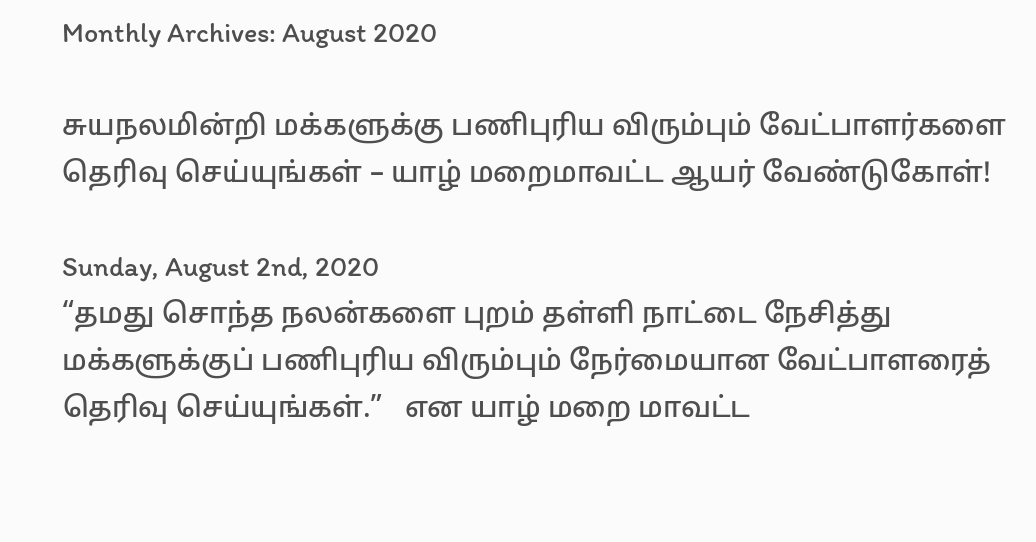Monthly Archives: August 2020

சுயநலமின்றி மக்களுக்கு பணிபுரிய விரும்பும் வேட்பாளர்களை தெரிவு செய்யுங்கள் – யாழ் மறைமாவட்ட ஆயர் வேண்டுகோள்!

Sunday, August 2nd, 2020
“தமது சொந்த நலன்களை புறம் தள்ளி நாட்டை நேசித்து மக்களுக்குப் பணிபுரிய விரும்பும் நேர்மையான வேட்பாளரைத் தெரிவு செய்யுங்கள்.”   என யாழ் மறை மாவட்ட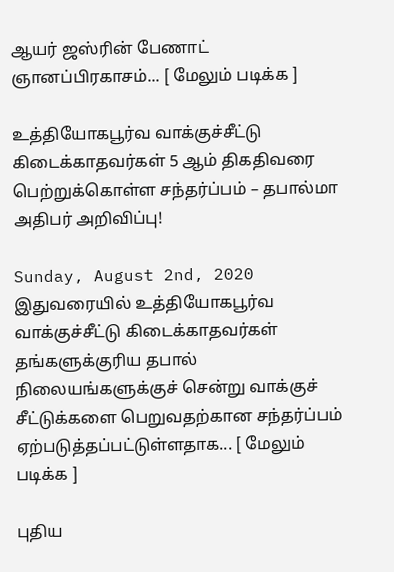ஆயர் ஜஸ்ரின் பேணாட் ஞானப்பிரகாசம்... [ மேலும் படிக்க ]

உத்தியோகபூர்வ வாக்குச்சீட்டு கிடைக்காதவர்கள் 5 ஆம் திகதிவரை பெற்றுக்கொள்ள சந்தர்ப்பம் – தபால்மா அதிபர் அறிவிப்பு!

Sunday, August 2nd, 2020
இதுவரையில் உத்தியோகபூர்வ வாக்குச்சீட்டு கிடைக்காதவர்கள் தங்களுக்குரிய தபால் நிலையங்களுக்குச் சென்று வாக்குச் சீட்டுக்களை பெறுவதற்கான சந்தர்ப்பம் ஏற்படுத்தப்பட்டுள்ளதாக... [ மேலும் படிக்க ]

புதிய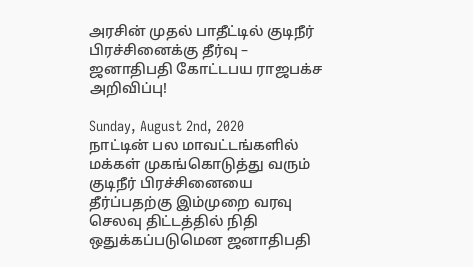அரசின் முதல் பாதீட்டில் குடிநீர் பிரச்சினைக்கு தீர்வு – ஜனாதிபதி கோட்டபய ராஜபக்ச அறிவிப்பு!

Sunday, August 2nd, 2020
நாட்டின் பல மாவட்டங்களில் மக்கள் முகங்கொடுத்து வரும் குடிநீர் பிரச்சினையை தீர்ப்பதற்கு இம்முறை வரவு செலவு திட்டத்தில் நிதி ஒதுக்கப்படுமென ஜனாதிபதி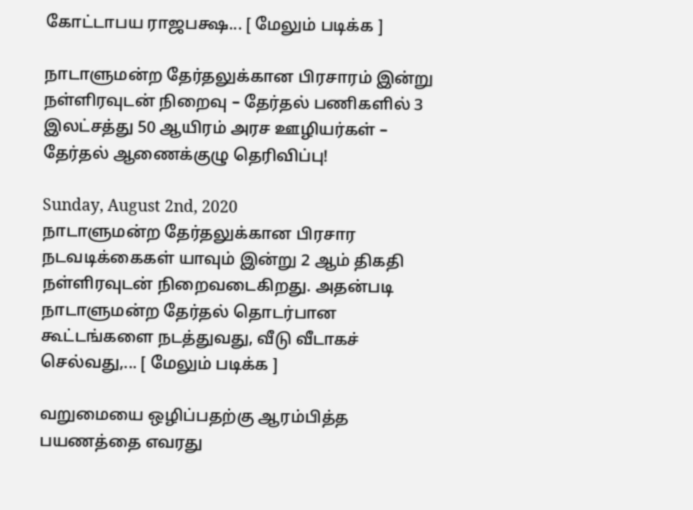கோட்டாபய ராஜபக்ஷ... [ மேலும் படிக்க ]

நாடாளுமன்ற தேர்தலுக்கான பிரசாரம் இன்று நள்ளிரவுடன் நிறைவு – தேர்தல் பணிகளில் 3 இலட்சத்து 50 ஆயிரம் அரச ஊழியர்கள் – தேர்தல் ஆணைக்குழு தெரிவிப்பு!

Sunday, August 2nd, 2020
நாடாளுமன்ற தேர்தலுக்கான பிரசார நடவடிக்கைகள் யாவும் இன்று 2 ஆம் திகதி நள்ளிரவுடன் நிறைவடைகிறது. அதன்படி நாடாளுமன்ற தேர்தல் தொடர்பான கூட்டங்களை நடத்துவது, வீடு வீடாகச் செல்வது,... [ மேலும் படிக்க ]

வறுமையை ஒழிப்பதற்கு ஆரம்பித்த பயணத்தை எவரது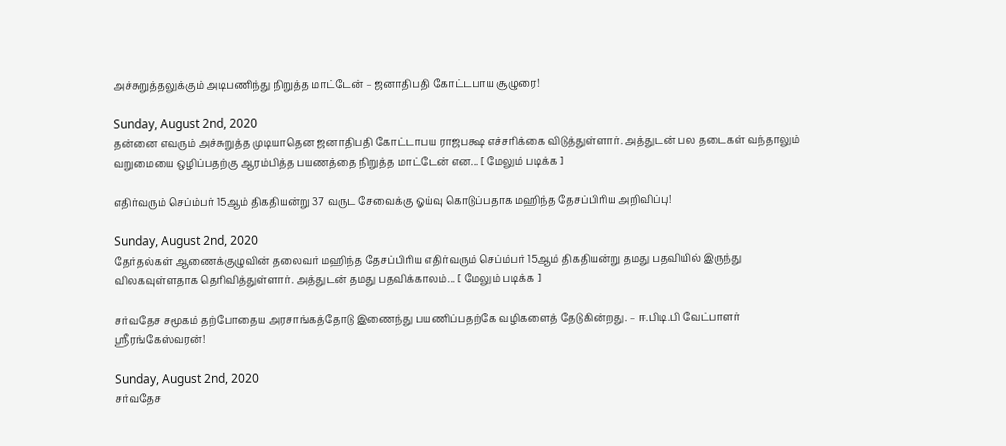அச்சுறுத்தலுக்கும் அடிபணிந்து நிறுத்த மாட்டேன் – ஜனாதிபதி கோட்டபாய சூழுரை!

Sunday, August 2nd, 2020
தன்னை எவரும் அச்சுறுத்த முடியாதென ஜனாதிபதி கோட்டாபய ராஜபக்ஷ எச்சரிக்கை விடுத்துள்ளார். அத்துடன் பல தடைகள் வந்தாலும் வறுமையை ஒழிப்பதற்கு ஆரம்பித்த பயணத்தை நிறுத்த மாட்டேன் என... [ மேலும் படிக்க ]

எதிர்வரும் செப்ம்பர் 15ஆம் திகதியன்று 37 வருட சேவைக்கு ஓய்வு கொடுப்பதாக மஹிந்த தேசப்பிரிய அறிவிப்பு!

Sunday, August 2nd, 2020
தேர்தல்கள் ஆணைக்குழுவின் தலைவர் மஹிந்த தேசப்பிரிய எதிர்வரும் செப்ம்பர் 15ஆம் திகதியன்று தமது பதவியில் இருந்து விலகவுள்ளதாக தெரிவித்துள்ளார். அத்துடன் தமது பதவிக்காலம்... [ மேலும் படிக்க ]

சர்வதேச சமூகம் தற்போதைய அரசாங்கத்தோடு இணைந்து பயணிப்பதற்கே வழிகளைத் தேடுகின்றது. – ஈ.பிடி.பி வேட்பாளர் ஸ்ரீரங்கேஸ்வரன்!

Sunday, August 2nd, 2020
சர்வதேச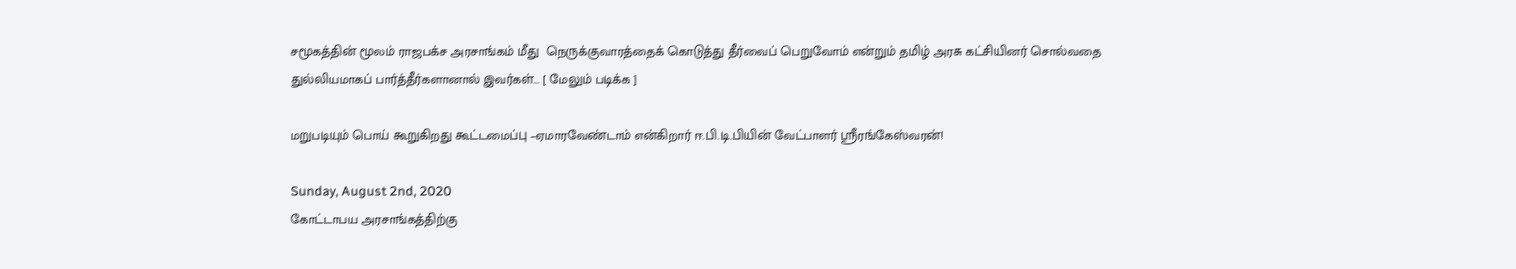சமூகத்தின் மூலம் ராஜபக்ச அரசாங்கம் மீது  நெருக்குவாரத்தைக் கொடுத்து தீர்வைப் பெறுவோம் என்றும் தமிழ் அரசு கட்சியினர் சொல்வதை துல்லியமாகப் பார்த்தீர்களானால் இவர்கள்... [ மேலும் படிக்க ]

மறுபடியும் பொய் கூறுகிறது கூட்டமைப்பு –ஏமாரவேண்டாம் என்கிறார் ஈ.பி.டி.பியின் வேட்பாளர் ஶ்ரீரங்கேஸ்வரன்!

Sunday, August 2nd, 2020
கோட்டாபய அரசாங்கத்திற்கு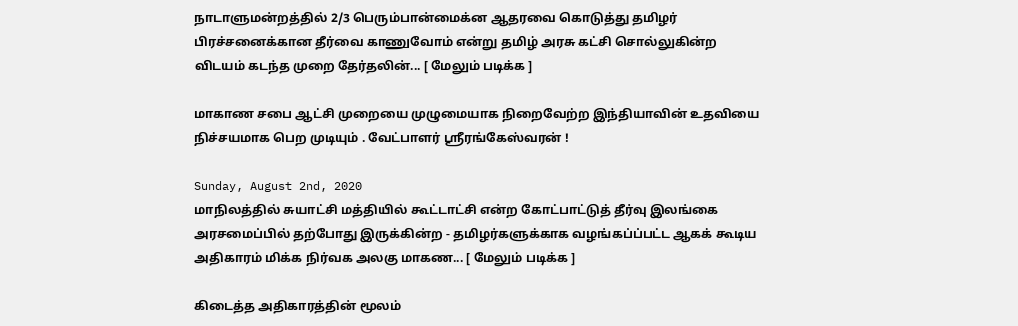நாடாளுமன்றத்தில் 2/3 பெரும்பான்மைக்ன ஆதரவை கொடுத்து தமிழர் பிரச்சனைக்கான தீர்வை காணுவோம் என்று தமிழ் அரசு கட்சி சொல்லுகின்ற விடயம் கடந்த முறை தேர்தலின்... [ மேலும் படிக்க ]

மாகாண சபை ஆட்சி முறையை முழுமையாக நிறைவேற்ற இந்தியாவின் உதவியை நிச்சயமாக பெற முடியும் . வேட்பாளர் ஸ்ரீரங்கேஸ்வரன் !

Sunday, August 2nd, 2020
மாநிலத்தில் சுயாட்சி மத்தியில் கூட்டாட்சி என்ற கோட்பாட்டுத் தீர்வு இலங்கை அரசமைப்பில் தற்போது இருக்கின்ற - தமிழர்களுக்காக வழங்கப்ப்பட்ட ஆகக் கூடிய அதிகாரம் மிக்க நிர்வக அலகு மாகண... [ மேலும் படிக்க ]

கிடைத்த அதிகாரத்தின் மூலம்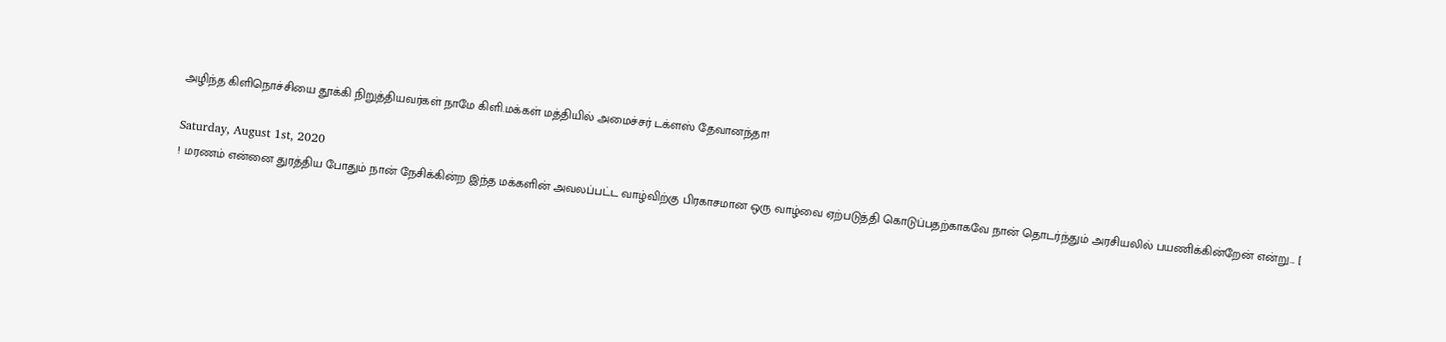அழிந்த கிளிநொச்சியை தூக்கி நிறுத்தியவர்கள் நாமே கிளி.மக்கள் மத்தியில் அமைச்சர் டக்ளஸ் தேவானந்தா!

Saturday, August 1st, 2020
! மரணம் என்னை துரத்திய போதும் நான் நேசிக்கின்ற இந்த மக்களின் அவலப்பட்ட வாழ்விற்கு பிரகாசமான ஒரு வாழ்வை ஏற்படுத்தி கொடுப்பதற்காகவே நான் தொடர்ந்தும் அரசியலில் பயணிக்கின்றேன் என்று... [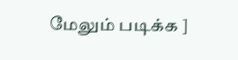மேலும் படிக்க ]